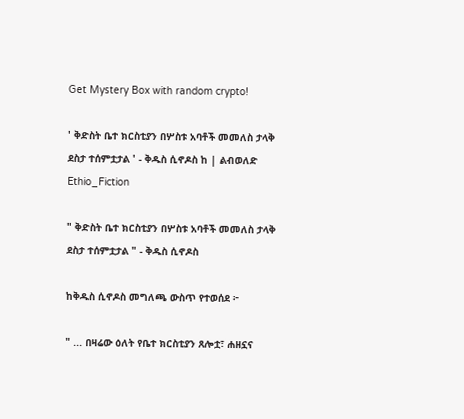Get Mystery Box with random crypto!

' ቅድስት ቤተ ክርስቲያን በሦስቱ አባቶች መመለስ ታላቅ ደስታ ተሰምቷታል ' - ቅዱስ ሲኖዶስ ከ | ልብወለድ Ethio_Fiction

" ቅድስት ቤተ ክርስቲያን በሦስቱ አባቶች መመለስ ታላቅ ደስታ ተሰምቷታል " - ቅዱስ ሲኖዶስ

ከቅዱስ ሲኖዶስ መግለጫ ውስጥ የተወሰደ ፦

" ... በዛሬው ዕለት የቤተ ክርስቲያን ጸሎቷ፣ ሐዘኗና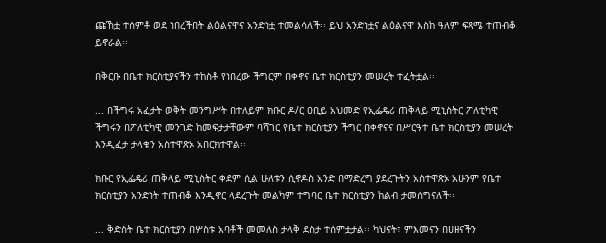ጩኸቷ ተሰምቶ ወደ ነበረችበት ልዕልናዋና አንድነቷ ተመልሳለች፡፡ ይህ አንድነቷና ልዕልናዋ እስከ ዓለም ፍጻሜ ተጠብቆ ይኖራል፡፡

በቅርቡ በቤተ ክርስቲያናችን ተከስቶ የነበረው ችግርም በቀኖና ቤተ ክርስቲያን መሠረት ተፈትቷል፡፡

... በችግሩ አፈታት ወቅት መንግሥት በተለይም ክቡር ዶ/ር ዐቢይ አህመድ የኢፌዴሪ ጠቅላይ ሚኒስትር ፖለቲካዊ ችግሩን በፖለቲካዊ መንገድ ከመፍታታቸውም ባሻገር የቤተ ክርስቲያን ችግር በቀኖናና በሥርዓተ ቤተ ክርስቲያን መሠረት እንዲፈታ ታላቁን አስተዋጽኦ አበርክተዋል፡፡

ክቡር የኢፌዴሪ ጠቅላይ ሚኒስትር ቀደም ሲል ሁለቱን ሲኖዶስ አንድ በማድረግ ያደረጉትን አስተዋጽኦ አሁንም የቤተ ክርስቲያን አንድነት ተጠብቆ እንዲኖር ላደረጉት መልካም ተግባር ቤተ ክርስቲያን ከልብ ታመሰግናለች፡፡

... ቅድስት ቤተ ክርስቲያን በሦስቱ አባቶች መመለስ ታላቅ ደስታ ተሰምቷታል፡፡ ካህናት፣ ምእመናን በሀዘናችን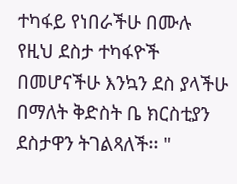ተካፋይ የነበራችሁ በሙሉ የዚህ ደስታ ተካፋዮች በመሆናችሁ እንኳን ደስ ያላችሁ በማለት ቅድስት ቤ ክርስቲያን ደስታዋን ትገልጻለች፡፡ "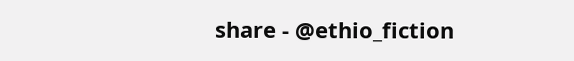share - @ethio_fiction